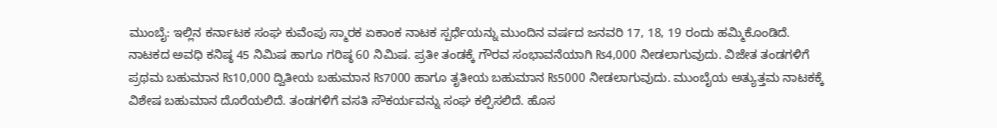ಮುಂಬೈ: ಇಲ್ಲಿನ ಕರ್ನಾಟಕ ಸಂಘ ಕುವೆಂಪು ಸ್ಮಾರಕ ಏಕಾಂಕ ನಾಟಕ ಸ್ಪರ್ಧೆಯನ್ನು ಮುಂದಿನ ವರ್ಷದ ಜನವರಿ 17, 18, 19 ರಂದು ಹಮ್ಮಿಕೊಂಡಿದೆ.
ನಾಟಕದ ಅವಧಿ ಕನಿಷ್ಠ 45 ನಿಮಿಷ ಹಾಗೂ ಗರಿಷ್ಠ 60 ನಿಮಿಷ. ಪ್ರತೀ ತಂಡಕ್ಕೆ ಗೌರವ ಸಂಭಾವನೆಯಾಗಿ ₨4,000 ನೀಡಲಾಗುವುದು. ವಿಜೇತ ತಂಡಗಳಿಗೆ ಪ್ರಥಮ ಬಹುಮಾನ ₨10,000 ದ್ವಿತೀಯ ಬಹುಮಾನ ₨7000 ಹಾಗೂ ತೃತೀಯ ಬಹುಮಾನ ₨5000 ನೀಡಲಾಗುವುದು. ಮುಂಬೈಯ ಅತ್ಯುತ್ತಮ ನಾಟಕಕ್ಕೆ ವಿಶೇಷ ಬಹುಮಾನ ದೊರೆಯಲಿದೆ. ತಂಡಗಳಿಗೆ ವಸತಿ ಸೌಕರ್ಯವನ್ನು ಸಂಘ ಕಲ್ಪಿಸಲಿದೆ. ಹೊಸ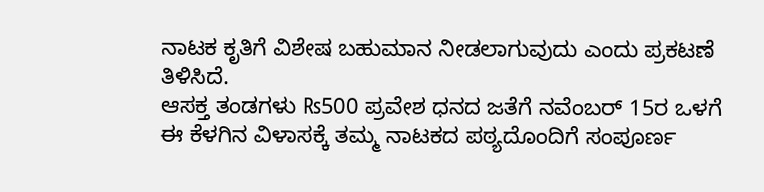ನಾಟಕ ಕೃತಿಗೆ ವಿಶೇಷ ಬಹುಮಾನ ನೀಡಲಾಗುವುದು ಎಂದು ಪ್ರಕಟಣೆ ತಿಳಿಸಿದೆ.
ಆಸಕ್ತ ತಂಡಗಳು ₨500 ಪ್ರವೇಶ ಧನದ ಜತೆಗೆ ನವೆಂಬರ್ 15ರ ಒಳಗೆ ಈ ಕೆಳಗಿನ ವಿಳಾಸಕ್ಕೆ ತಮ್ಮ ನಾಟಕದ ಪಠ್ಯದೊಂದಿಗೆ ಸಂಪೂರ್ಣ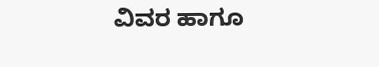ವಿವರ ಹಾಗೂ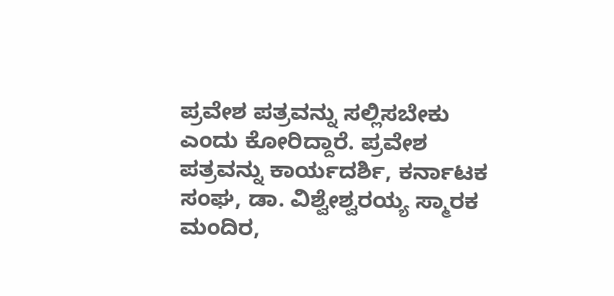ಪ್ರವೇಶ ಪತ್ರವನ್ನು ಸಲ್ಲಿಸಬೇಕು ಎಂದು ಕೋರಿದ್ದಾರೆ. ಪ್ರವೇಶ ಪತ್ರವನ್ನು ಕಾರ್ಯದರ್ಶಿ, ಕರ್ನಾಟಕ ಸಂಘ, ಡಾ. ವಿಶ್ವೇಶ್ವರಯ್ಯ ಸ್ಮಾರಕ ಮಂದಿರ,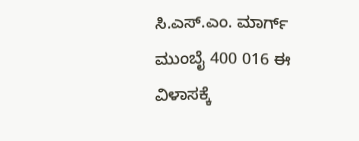ಸಿ.ಎಸ್.ಎಂ. ಮಾರ್ಗ್ ಮುಂಬೈ 400 016 ಈ ವಿಳಾಸಕ್ಕೆ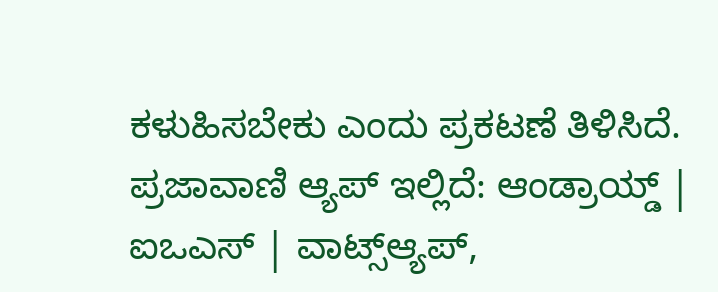ಕಳುಹಿಸಬೇಕು ಎಂದು ಪ್ರಕಟಣೆ ತಿಳಿಸಿದೆ.
ಪ್ರಜಾವಾಣಿ ಆ್ಯಪ್ ಇಲ್ಲಿದೆ: ಆಂಡ್ರಾಯ್ಡ್ | ಐಒಎಸ್ | ವಾಟ್ಸ್ಆ್ಯಪ್,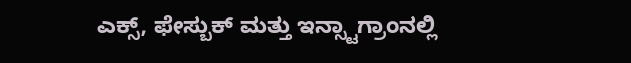ಎಕ್ಸ್, ಫೇಸ್ಬುಕ್ ಮತ್ತು ಇನ್ಸ್ಟಾಗ್ರಾಂನಲ್ಲಿ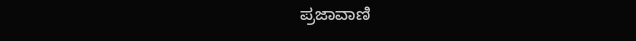ಪ್ರಜಾವಾಣಿ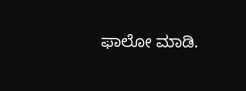ಫಾಲೋ ಮಾಡಿ.